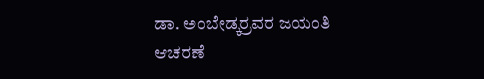ಡಾ. ಅಂಬೇಡ್ಕರ್‍ರವರ ಜಯಂತಿ ಆಚರಣೆ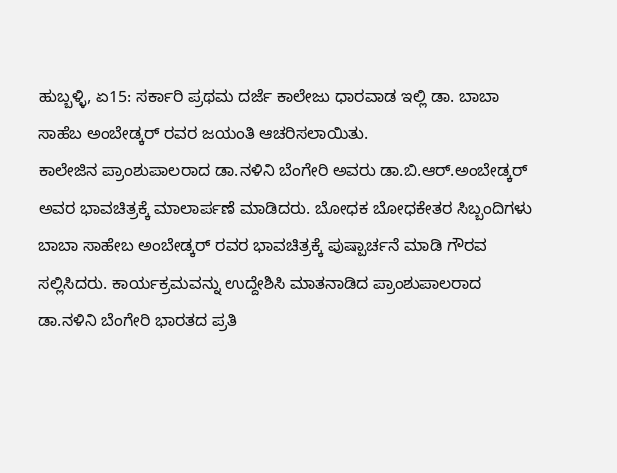ಹುಬ್ಬಳ್ಳಿ, ಏ15: ಸರ್ಕಾರಿ ಪ್ರಥಮ ದರ್ಜೆ ಕಾಲೇಜು ಧಾರವಾಡ ಇಲ್ಲಿ ಡಾ. ಬಾಬಾ ಸಾಹೆಬ ಅಂಬೇಡ್ಕರ್ ರವರ ಜಯಂತಿ ಆಚರಿಸಲಾಯಿತು.
ಕಾಲೇಜಿನ ಪ್ರಾಂಶುಪಾಲರಾದ ಡಾ.ನಳಿನಿ ಬೆಂಗೇರಿ ಅವರು ಡಾ.ಬಿ.ಆರ್.ಅಂಬೇಡ್ಕರ್ ಅವರ ಭಾವಚಿತ್ರಕ್ಕೆ ಮಾಲಾರ್ಪಣೆ ಮಾಡಿದರು. ಬೋಧಕ ಬೋಧಕೇತರ ಸಿಬ್ಬಂದಿಗಳು ಬಾಬಾ ಸಾಹೇಬ ಅಂಬೇಡ್ಕರ್ ರವರ ಭಾವಚಿತ್ರಕ್ಕೆ ಪುಷ್ಪಾರ್ಚನೆ ಮಾಡಿ ಗೌರವ ಸಲ್ಲಿಸಿದರು. ಕಾರ್ಯಕ್ರಮವನ್ನು ಉದ್ದೇಶಿಸಿ ಮಾತನಾಡಿದ ಪ್ರಾಂಶುಪಾಲರಾದ ಡಾ.ನಳಿನಿ ಬೆಂಗೇರಿ ಭಾರತದ ಪ್ರತಿ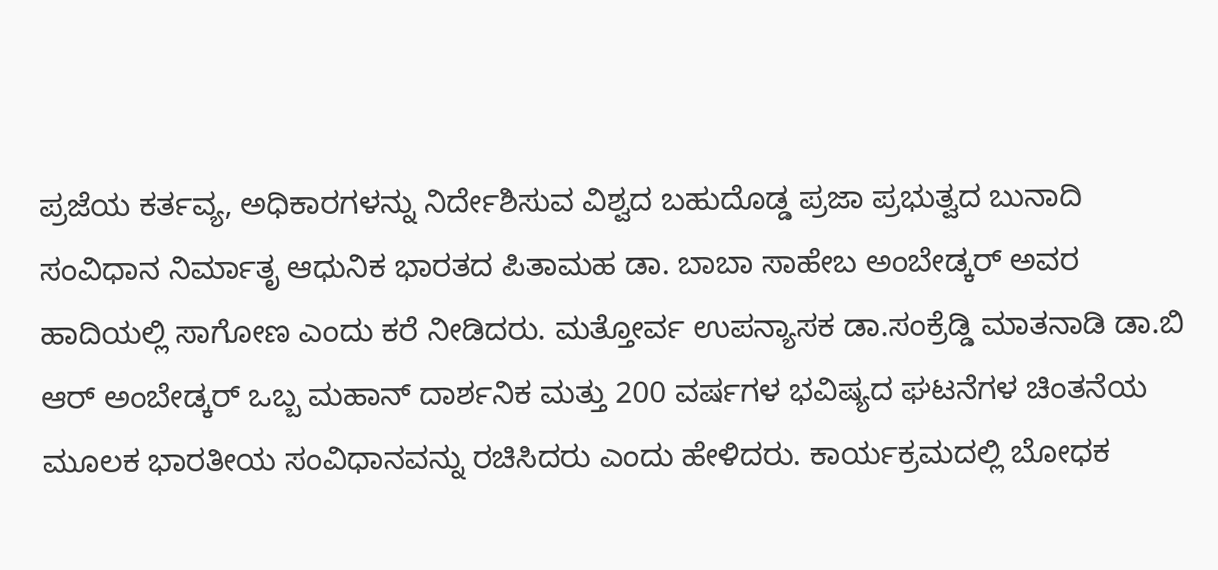ಪ್ರಜೆಯ ಕರ್ತವ್ಯ, ಅಧಿಕಾರಗಳನ್ನು ನಿರ್ದೇಶಿಸುವ ವಿಶ್ವದ ಬಹುದೊಡ್ಡ ಪ್ರಜಾ ಪ್ರಭುತ್ವದ ಬುನಾದಿ ಸಂವಿಧಾನ ನಿರ್ಮಾತೃ ಆಧುನಿಕ ಭಾರತದ ಪಿತಾಮಹ ಡಾ. ಬಾಬಾ ಸಾಹೇಬ ಅಂಬೇಡ್ಕರ್ ಅವರ ಹಾದಿಯಲ್ಲಿ ಸಾಗೋಣ ಎಂದು ಕರೆ ನೀಡಿದರು. ಮತ್ತೋರ್ವ ಉಪನ್ಯಾಸಕ ಡಾ.ಸಂಕ್ರೆಡ್ಡಿ ಮಾತನಾಡಿ ಡಾ.ಬಿ ಆರ್ ಅಂಬೇಡ್ಕರ್ ಒಬ್ಬ ಮಹಾನ್ ದಾರ್ಶನಿಕ ಮತ್ತು 200 ವರ್ಷಗಳ ಭವಿಷ್ಯದ ಘಟನೆಗಳ ಚಿಂತನೆಯ ಮೂಲಕ ಭಾರತೀಯ ಸಂವಿಧಾನವನ್ನು ರಚಿಸಿದರು ಎಂದು ಹೇಳಿದರು. ಕಾರ್ಯಕ್ರಮದಲ್ಲಿ ಬೋಧಕ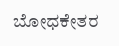ಬೋಧಕೇತರ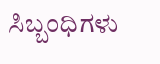ಸಿಬ್ಬಂಧಿಗಳು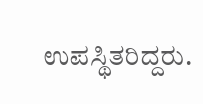ಉಪಸ್ಥಿತರಿದ್ದರು.